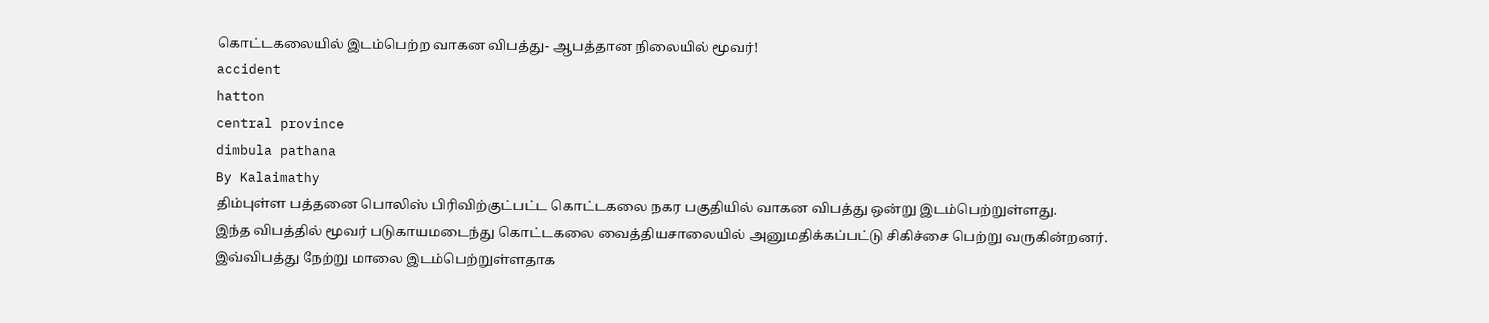கொட்டகலையில் இடம்பெற்ற வாகன விபத்து- ஆபத்தான நிலையில் மூவர்!
accident
hatton
central province
dimbula pathana
By Kalaimathy
திம்புள்ள பத்தனை பொலிஸ் பிரிவிற்குட்பட்ட கொட்டகலை நகர பகுதியில் வாகன விபத்து ஒன்று இடம்பெற்றுள்ளது.
இந்த விபத்தில் மூவர் படுகாயமடைந்து கொட்டகலை வைத்தியசாலையில் அனுமதிக்கப்பட்டு சிகிச்சை பெற்று வருகின்றனர்.
இவ்விபத்து நேற்று மாலை இடம்பெற்றுள்ளதாக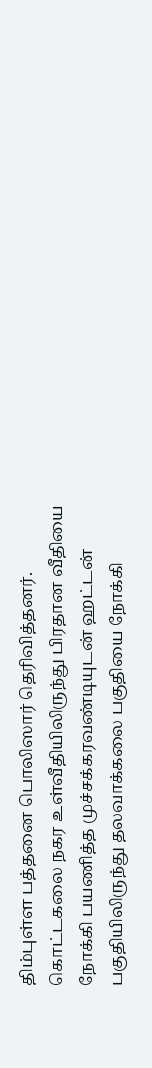திம்புள்ள பத்தனை பொலிஸார் தெரிவித்தனர்.
கொட்டகலை நகர உள்வீதியிலிருந்து பிரதான வீதியை நோக்கி பயணித்த முச்சக்கரவண்டியுடன் ஹட்டன் பகுதியிலிருந்து தலவாக்கலை பகுதியை நோக்கி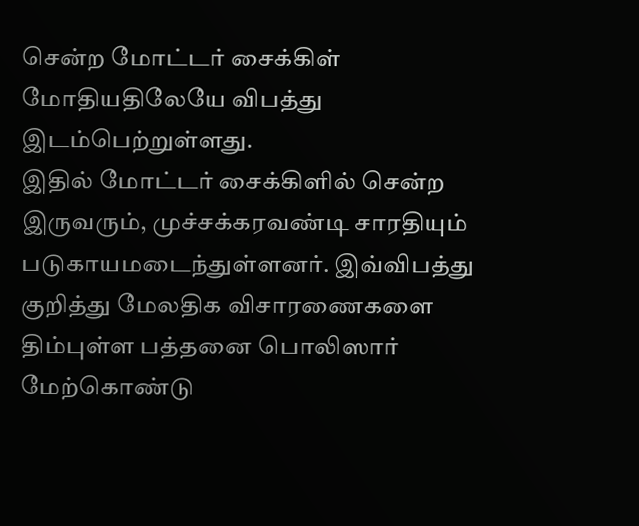சென்ற மோட்டர் சைக்கிள் மோதியதிலேயே விபத்து இடம்பெற்றுள்ளது.
இதில் மோட்டர் சைக்கிளில் சென்ற இருவரும், முச்சக்கரவண்டி சாரதியும் படுகாயமடைந்துள்ளனர். இவ்விபத்து குறித்து மேலதிக விசாரணைகளை திம்புள்ள பத்தனை பொலிஸார் மேற்கொண்டு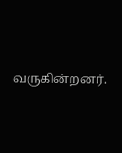வருகின்றனர்.